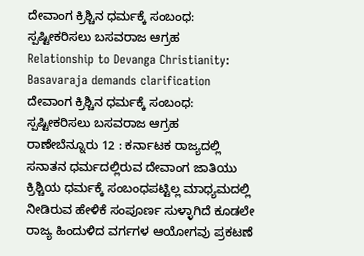ದೇವಾಂಗ ಕ್ರಿಶ್ಚಿನ ಧರ್ಮಕ್ಕೆ ಸಂಬಂಧ: ಸ್ಪಷ್ಟೀಕರಿಸಲು ಬಸವರಾಜ ಆಗ್ರಹ
Relationship to Devanga Christianity: Basavaraja demands clarification
ದೇವಾಂಗ ಕ್ರಿಶ್ಚಿನ ಧರ್ಮಕ್ಕೆ ಸಂಬಂಧ: ಸ್ಪಷ್ಟೀಕರಿಸಲು ಬಸವರಾಜ ಆಗ್ರಹ
ರಾಣೇಬೆನ್ನೂರು 12 : ಕರ್ನಾಟಕ ರಾಜ್ಯದಲ್ಲಿ ಸನಾತನ ಧರ್ಮದಲ್ಲಿರುವ ದೇವಾಂಗ ಜಾತಿಯು ಕ್ರಿಶ್ಚಿಯ ಧರ್ಮಕ್ಕೆ ಸಂಬಂಧಪಟ್ಟಿಲ್ಲ ಮಾಧ್ಯಮದಲ್ಲಿ ನೀಡಿರುವ ಹೇಳಿಕೆ ಸಂಪೂರ್ಣ ಸುಳ್ಳಾಗಿದೆ ಕೂಡಲೇ ರಾಜ್ಯ ಹಿಂದುಳಿದ ವರ್ಗಗಳ ಆಯೋಗವು ಪ್ರಕಟಣೆ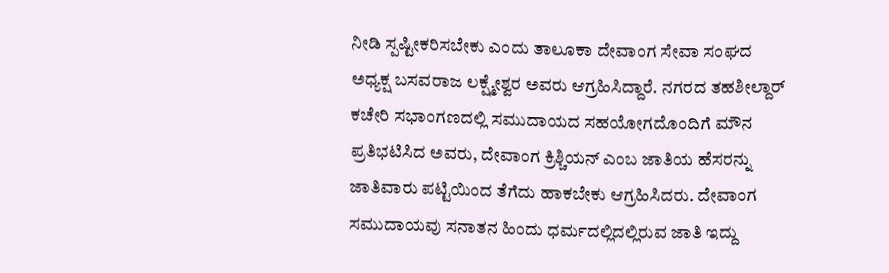ನೀಡಿ ಸ್ಪಷ್ಟೀಕರಿಸಬೇಕು ಎಂದು ತಾಲೂಕಾ ದೇವಾಂಗ ಸೇವಾ ಸಂಘದ ಅಧ್ಯಕ್ಷ ಬಸವರಾಜ ಲಕ್ಷ್ಮೇಶ್ವರ ಅವರು ಆಗ್ರಹಿಸಿದ್ದಾರೆ. ನಗರದ ತಹಶೀಲ್ದಾರ್ ಕಚೇರಿ ಸಭಾಂಗಣದಲ್ಲಿ ಸಮುದಾಯದ ಸಹಯೋಗದೊಂದಿಗೆ ಮೌನ ಪ್ರತಿಭಟಿಸಿದ ಅವರು, ದೇವಾಂಗ ಕ್ರಿಶ್ಚಿಯನ್ ಎಂಬ ಜಾತಿಯ ಹೆಸರನ್ನು ಜಾತಿವಾರು ಪಟ್ಟಿಯಿಂದ ತೆಗೆದು ಹಾಕಬೇಕು ಆಗ್ರಹಿಸಿದರು. ದೇವಾಂಗ ಸಮುದಾಯವು ಸನಾತನ ಹಿಂದು ಧರ್ಮದಲ್ಲಿದಲ್ಲಿರುವ ಜಾತಿ ಇದ್ದು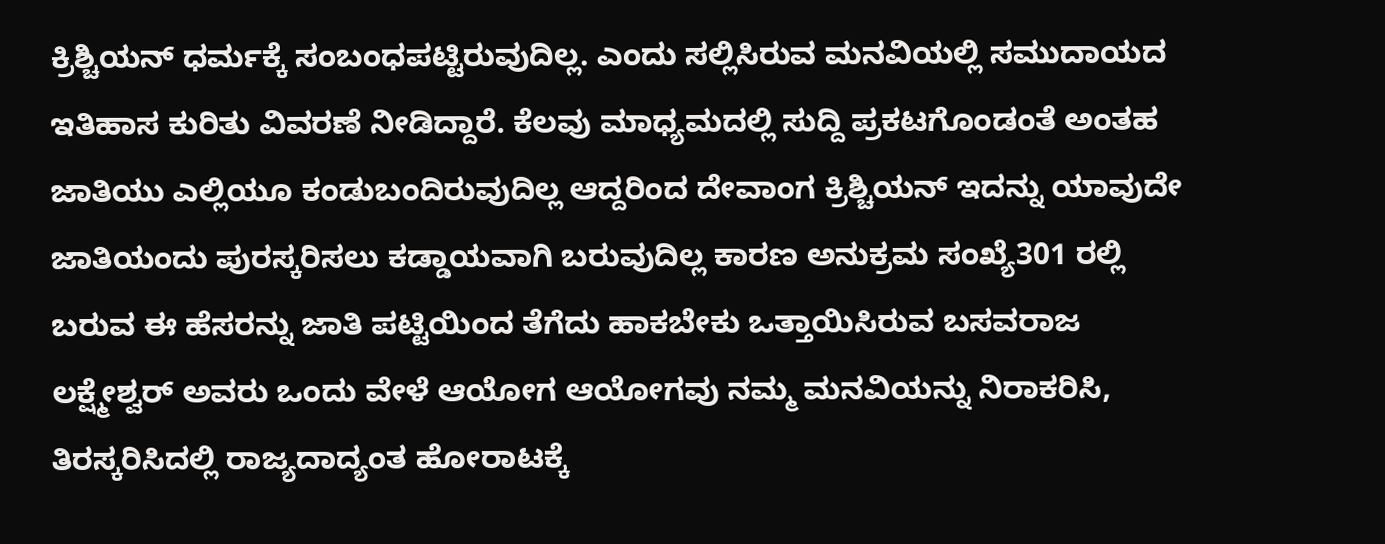ಕ್ರಿಶ್ಚಿಯನ್ ಧರ್ಮಕ್ಕೆ ಸಂಬಂಧಪಟ್ಟಿರುವುದಿಲ್ಲ. ಎಂದು ಸಲ್ಲಿಸಿರುವ ಮನವಿಯಲ್ಲಿ ಸಮುದಾಯದ ಇತಿಹಾಸ ಕುರಿತು ವಿವರಣೆ ನೀಡಿದ್ದಾರೆ. ಕೆಲವು ಮಾಧ್ಯಮದಲ್ಲಿ ಸುದ್ದಿ ಪ್ರಕಟಗೊಂಡಂತೆ ಅಂತಹ ಜಾತಿಯು ಎಲ್ಲಿಯೂ ಕಂಡುಬಂದಿರುವುದಿಲ್ಲ ಆದ್ದರಿಂದ ದೇವಾಂಗ ಕ್ರಿಶ್ಚಿಯನ್ ಇದನ್ನು ಯಾವುದೇ ಜಾತಿಯಂದು ಪುರಸ್ಕರಿಸಲು ಕಡ್ಡಾಯವಾಗಿ ಬರುವುದಿಲ್ಲ ಕಾರಣ ಅನುಕ್ರಮ ಸಂಖ್ಯೆ301 ರಲ್ಲಿ ಬರುವ ಈ ಹೆಸರನ್ನು ಜಾತಿ ಪಟ್ಟಿಯಿಂದ ತೆಗೆದು ಹಾಕಬೇಕು ಒತ್ತಾಯಿಸಿರುವ ಬಸವರಾಜ ಲಕ್ಷ್ಮೇಶ್ವರ್ ಅವರು ಒಂದು ವೇಳೆ ಆಯೋಗ ಆಯೋಗವು ನಮ್ಮ ಮನವಿಯನ್ನು ನಿರಾಕರಿಸಿ, ತಿರಸ್ಕರಿಸಿದಲ್ಲಿ ರಾಜ್ಯದಾದ್ಯಂತ ಹೋರಾಟಕ್ಕೆ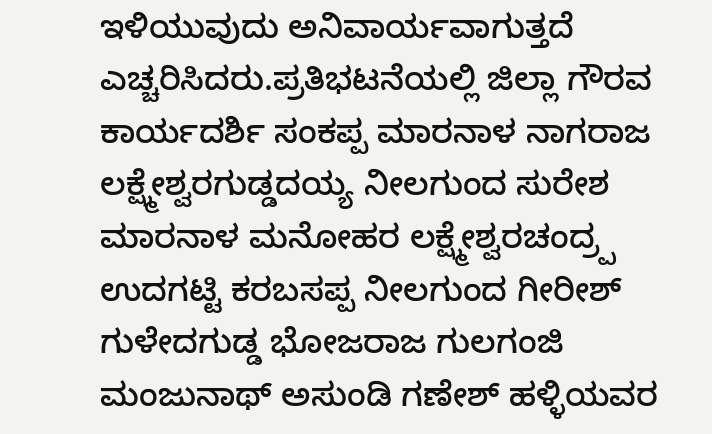ಇಳಿಯುವುದು ಅನಿವಾರ್ಯವಾಗುತ್ತದೆ ಎಚ್ಚರಿಸಿದರು.ಪ್ರತಿಭಟನೆಯಲ್ಲಿ ಜಿಲ್ಲಾ ಗೌರವ ಕಾರ್ಯದರ್ಶಿ ಸಂಕಪ್ಪ ಮಾರನಾಳ ನಾಗರಾಜ ಲಕ್ಷ್ಮೇಶ್ವರಗುಡ್ಡದಯ್ಯ ನೀಲಗುಂದ ಸುರೇಶ ಮಾರನಾಳ ಮನೋಹರ ಲಕ್ಷ್ಮೇಶ್ವರಚಂದ್ರ್ಪ ಉದಗಟ್ಟಿ ಕರಬಸಪ್ಪ ನೀಲಗುಂದ ಗೀರೀಶ್ ಗುಳೇದಗುಡ್ಡ ಭೋಜರಾಜ ಗುಲಗಂಜಿ ಮಂಜುನಾಥ್ ಅಸುಂಡಿ ಗಣೇಶ್ ಹಳ್ಳಿಯವರ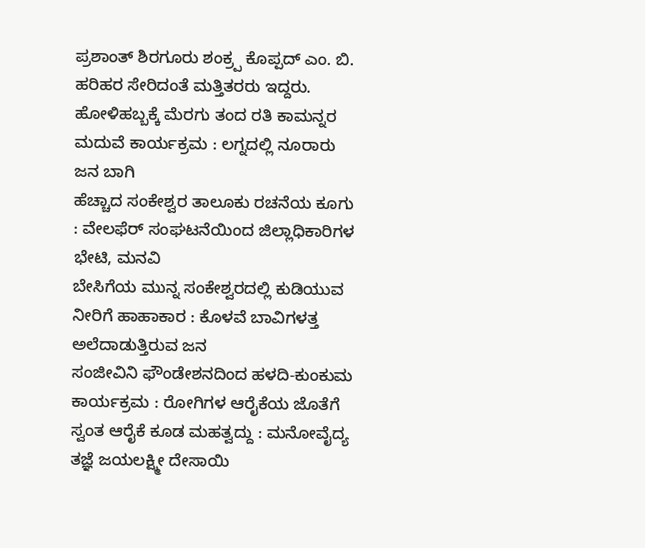ಪ್ರಶಾಂತ್ ಶಿರಗೂರು ಶಂಕ್ರ್ಪ ಕೊಪ್ಪದ್ ಎಂ. ಬಿ. ಹರಿಹರ ಸೇರಿದಂತೆ ಮತ್ತಿತರರು ಇದ್ದರು.
ಹೋಳಿಹಬ್ಬಕ್ಕೆ ಮೆರಗು ತಂದ ರತಿ ಕಾಮನ್ನರ ಮದುವೆ ಕಾರ್ಯಕ್ರಮ : ಲಗ್ನದಲ್ಲಿ ನೂರಾರು ಜನ ಬಾಗಿ
ಹೆಚ್ಚಾದ ಸಂಕೇಶ್ವರ ತಾಲೂಕು ರಚನೆಯ ಕೂಗು : ವೇಲಫೆರ್ ಸಂಘಟನೆಯಿಂದ ಜಿಲ್ಲಾಧಿಕಾರಿಗಳ ಭೇಟಿ, ಮನವಿ
ಬೇಸಿಗೆಯ ಮುನ್ನ ಸಂಕೇಶ್ವರದಲ್ಲಿ ಕುಡಿಯುವ ನೀರಿಗೆ ಹಾಹಾಕಾರ : ಕೊಳವೆ ಬಾವಿಗಳತ್ತ ಅಲೆದಾಡುತ್ತಿರುವ ಜನ
ಸಂಜೀವಿನಿ ಫೌಂಡೇಶನದಿಂದ ಹಳದಿ-ಕುಂಕುಮ ಕಾರ್ಯಕ್ರಮ : ರೋಗಿಗಳ ಆರೈಕೆಯ ಜೊತೆಗೆ ಸ್ವಂತ ಆರೈಕೆ ಕೂಡ ಮಹತ್ವದ್ದು : ಮನೋವೈದ್ಯ ತಜ್ಞೆ ಜಯಲಕ್ಷ್ಮೀ ದೇಸಾಯಿ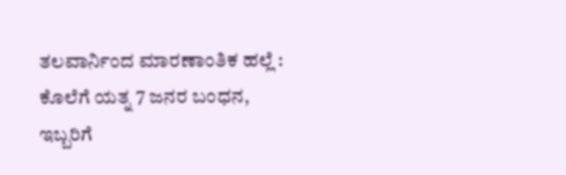ತಲವಾರ್ನಿಂದ ಮಾರಣಾಂತಿಕ ಹಲ್ಲೆ : ಕೊಲೆಗೆ ಯತ್ನ 7 ಜನರ ಬಂಧನ, ಇಬ್ಬರಿಗೆ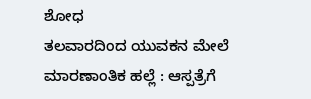ಶೋಧ
ತಲವಾರದಿಂದ ಯುವಕನ ಮೇಲೆ ಮಾರಣಾಂತಿಕ ಹಲ್ಲೆ : ಆಸ್ಪತ್ರೆಗೆ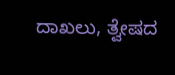ದಾಖಲು, ತ್ವೇಷದ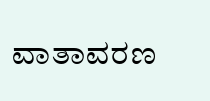ವಾತಾವರಣ